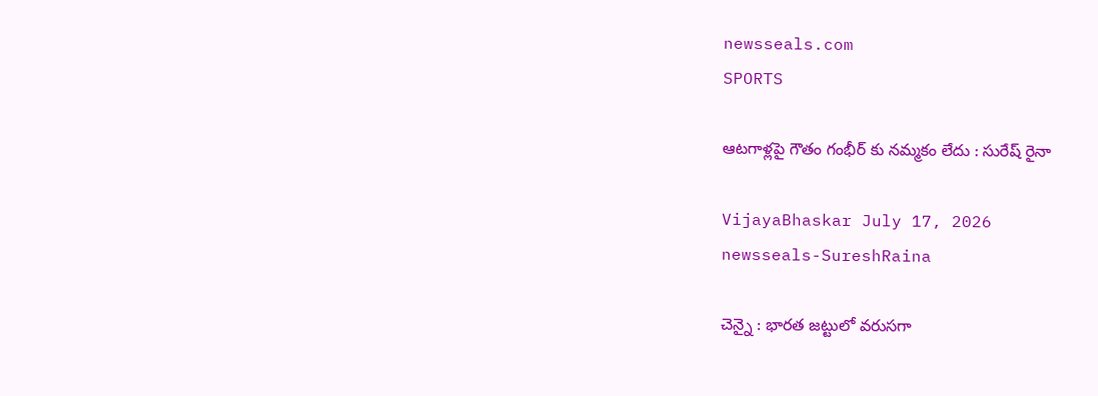newsseals.com
SPORTS

ఆట‌గాళ్ల‌పై గౌతం గంభీర్ కు న‌మ్మ‌కం లేదు : సురేష్ రైనా

VijayaBhaskar July 17, 2026
newsseals-SureshRaina

చెన్నై : భార‌త జ‌ట్టులో వ‌రుసగా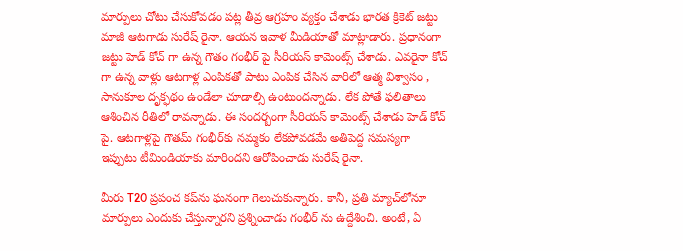మార్పులు చోటు చేసుకోవడం ప‌ట్ల తీవ్ర ఆగ్ర‌హం వ్య‌క్తం చేశాడు భార‌త క్రికెట్ జ‌ట్టు మాజీ ఆట‌గాడు సురేష్ రైనా. ఆయ‌న ఇవాళ మీడియాతో మాట్లాడారు. ప్ర‌ధానంగా జ‌ట్టు హెడ్ కోచ్ గా ఉన్న గౌతం గంభీర్ పై సీరియ‌స్ కామెంట్స్ చేశాడు. ఎవ‌రైనా కోచ్ గా ఉన్న వాళ్లు ఆట‌గాళ్ల ఎంపిక‌తో పాటు ఎంపిక చేసిన వారిలో ఆత్మ విశ్వాసం , సానుకూల దృక్ఫ‌థం ఉండేలా చూడాల్సి ఉంటుంద‌న్నాడు. లేక పోతే ఫ‌లితాలు ఆశించిన రీతిలో రావ‌న్నాడు. ఈ సంద‌ర్బంగా సీరియ‌స్ కామెంట్స్ చేశాడు హెడ్ కోచ్ పై. ఆటగాళ్లపై గౌతమ్ గంభీర్‌కు నమ్మకం లేకపోవడమే అతిపెద్ద సమస్యగా ఇప్పుటు టీమిండియాకు మారింద‌ని ఆరోపించాడు సురేష్ రైనా.

మీరు T20 ప్రపంచ కప్‌ను ఘనంగా గెలుచుకున్నారు. కానీ, ప్రతి మ్యాచ్‌లోనూ మార్పులు ఎందుకు చేస్తున్నార‌ని ప్ర‌శ్నించాడు గంభీర్ ను ఉద్దేశించి. అంటే, ఏ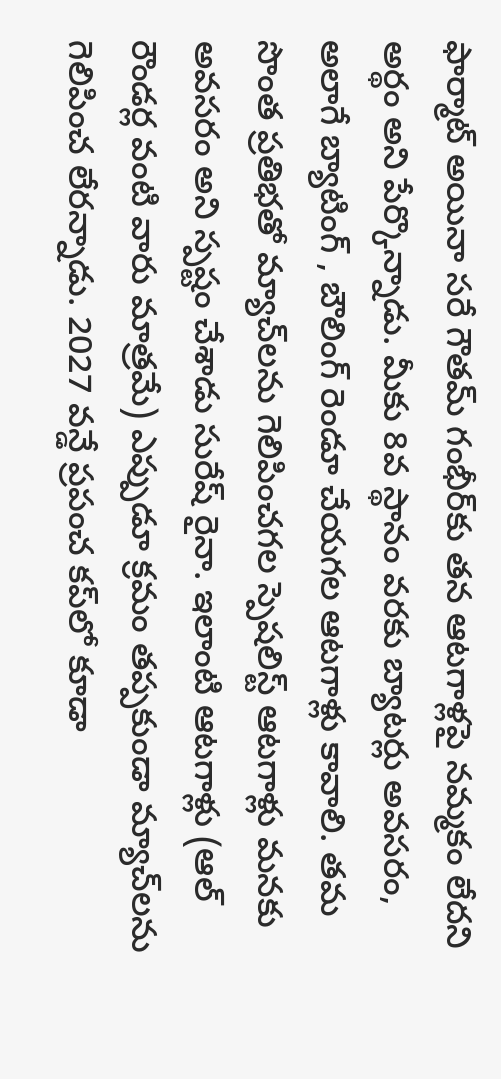ఫార్మాట్ అయినా సరే గౌతమ్ గంభీర్‌కు తన ఆటగాళ్లపై నమ్మకం లేదని అర్థం అని పేర్కొన్నాడు. మీకు 8వ స్థానం వరకు బ్యాటర్లు అవసరం, అలాగే బ్యాటింగ్ , బౌలింగ్ రెండూ చేయగల ఆటగాళ్లు కావాలి. తమ సొంత ప్రతిభతో మ్యాచ్‌లను గెలిపించగల స్పెషలిస్ట్ ఆటగాళ్లు మనకు అవసరం అని స్ప‌ష్టం చేశాడు సురేష్ రైనా. ఇలాంటి ఆటగాళ్లు (ఆల్ రౌండర్ల వంటి వారు మాత్రమే) ఎప్పుడూ క్రమం తప్పకుండా మ్యాచ్‌లను గెలిపించ లేరన్నాడు. 2027 వన్డే ప్రపంచ కప్‌లో కూడా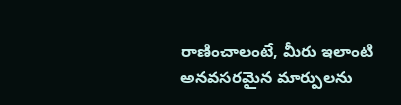రాణించాలంటే, మీరు ఇలాంటి అనవసరమైన మార్పులను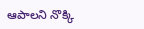ఆపాలని నొక్కి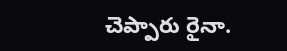చెప్పారు రైనా.